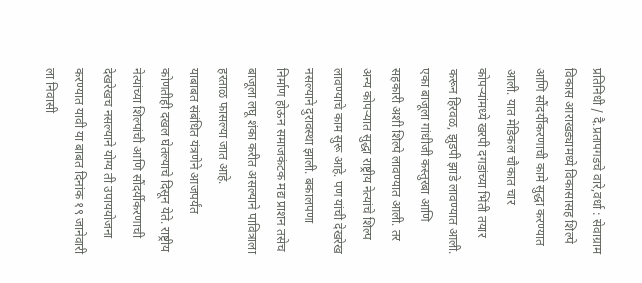प्रतिनिधी / दै.प्रतापगडचे वारे,वर्धा : सेवाग्राम विकास आराखड्यामध्ये विकासासह शिल्पे आणि सौंदर्यीकरणाची कामे सुद्धा करण्यात आली. यात मेडिकल चौकात चार कोपऱ्यांमध्ये खरपी दगडांच्या भिंती तयार करून हिरवळ, झुडपी झाडे लावण्यात आली. एका बाजूला गांधीजी कस्तुरबा आणि सहकारी अशी शिल्पे लावण्यात आली. तर अन्य कोपऱ्यात सुद्धा राष्ट्रीय नेत्यांचे शिल्प लावण्याचे काम सुरू आहे. पण यांची देखरेख नसल्याने दुरावस्था झाली. बकालपणा निर्माण होऊन समाजकंटक मद्य प्राशन तसेच बाजूला लघू शंका करीत असल्याने पावित्राला हरताळ फासल्या जात आहे.
याबाबत संबंधित यंत्रणेने आजपर्यंत कोणतीही दखल घेतल्याचे दिसून येते. राष्ट्रीय नेत्यांच्या शिल्पांची आणि सौंदर्यीकरणाची देखरेखच नसल्याने योग्य ती उपाययोजना करण्यात यावी या बाबत दिनांक १९ जानेवारी ला निवासी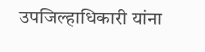उपजिल्हाधिकारी यांना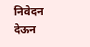निवेदन देऊन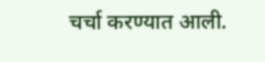चर्चा करण्यात आली.